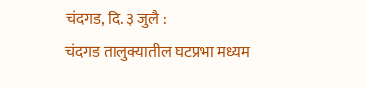चंदगड, दि. ३ जुलै :
चंदगड तालुक्यातील घटप्रभा मध्यम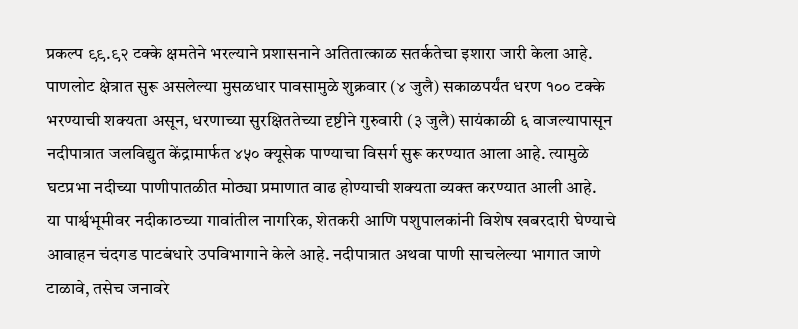प्रकल्प ९९.९२ टक्के क्षमतेने भरल्याने प्रशासनाने अतितात्काळ सतर्कतेचा इशारा जारी केला आहे. पाणलोट क्षेत्रात सुरू असलेल्या मुसळधार पावसामुळे शुक्रवार (४ जुलै) सकाळपर्यंत धरण १०० टक्के भरण्याची शक्यता असून, धरणाच्या सुरक्षिततेच्या दृष्टीने गुरुवारी (३ जुलै) सायंकाळी ६ वाजल्यापासून नदीपात्रात जलविद्युत केंद्रामार्फत ४५० क्यूसेक पाण्याचा विसर्ग सुरू करण्यात आला आहे. त्यामुळे घटप्रभा नदीच्या पाणीपातळीत मोठ्या प्रमाणात वाढ होण्याची शक्यता व्यक्त करण्यात आली आहे.
या पार्श्वभूमीवर नदीकाठच्या गावांतील नागरिक, शेतकरी आणि पशुपालकांनी विशेष खबरदारी घेण्याचे आवाहन चंदगड पाटबंधारे उपविभागाने केले आहे. नदीपात्रात अथवा पाणी साचलेल्या भागात जाणे टाळावे, तसेच जनावरे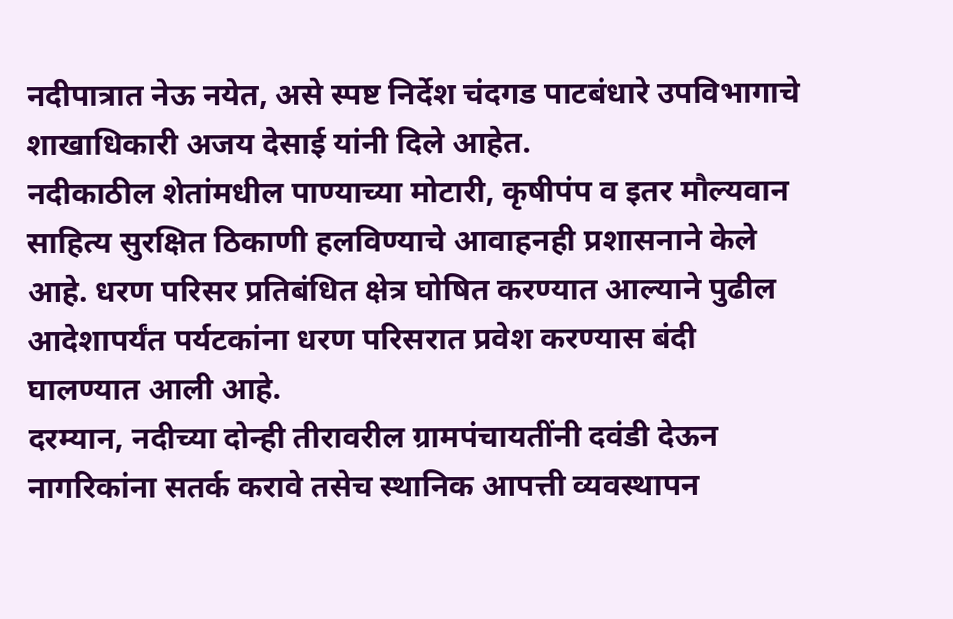नदीपात्रात नेऊ नयेत, असे स्पष्ट निर्देश चंदगड पाटबंधारे उपविभागाचे शाखाधिकारी अजय देसाई यांनी दिले आहेत.
नदीकाठील शेतांमधील पाण्याच्या मोटारी, कृषीपंप व इतर मौल्यवान साहित्य सुरक्षित ठिकाणी हलविण्याचे आवाहनही प्रशासनाने केले आहे. धरण परिसर प्रतिबंधित क्षेत्र घोषित करण्यात आल्याने पुढील आदेशापर्यंत पर्यटकांना धरण परिसरात प्रवेश करण्यास बंदी घालण्यात आली आहे.
दरम्यान, नदीच्या दोन्ही तीरावरील ग्रामपंचायतींनी दवंडी देऊन नागरिकांना सतर्क करावे तसेच स्थानिक आपत्ती व्यवस्थापन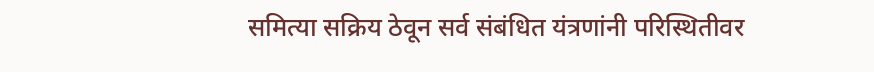समित्या सक्रिय ठेवून सर्व संबंधित यंत्रणांनी परिस्थितीवर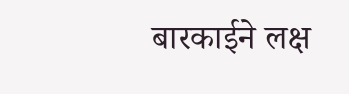बारकाईने लक्ष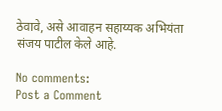ठेवावे, असे आवाहन सहाय्यक अभियंता संजय पाटील केले आहे.

No comments:
Post a Comment